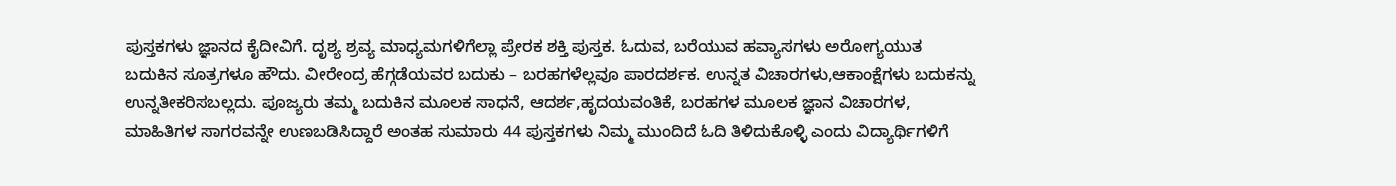ಪುಸ್ತಕಗಳು ಜ್ಞಾನದ ಕೈದೀವಿಗೆ. ದೃಶ್ಯ ಶ್ರವ್ಯ ಮಾಧ್ಯಮಗಳಿಗೆಲ್ಲಾ ಪ್ರೇರಕ ಶಕ್ತಿ ಪುಸ್ತಕ. ಓದುವ, ಬರೆಯುವ ಹವ್ಯಾಸಗಳು ಅರೋಗ್ಯಯುತ ಬದುಕಿನ ಸೂತ್ರಗಳೂ ಹೌದು. ವೀರೇಂದ್ರ ಹೆಗ್ಗಡೆಯವರ ಬದುಕು – ಬರಹಗಳೆಲ್ಲವೂ ಪಾರದರ್ಶಕ. ಉನ್ನತ ವಿಚಾರಗಳು,ಆಕಾಂಕ್ಷೆಗಳು ಬದುಕನ್ನು ಉನ್ನತೀಕರಿಸಬಲ್ಲದು. ಪೂಜ್ಯರು ತಮ್ಮ ಬದುಕಿನ ಮೂಲಕ ಸಾಧನೆ, ಆದರ್ಶ,ಹೃದಯವಂತಿಕೆ, ಬರಹಗಳ ಮೂಲಕ ಜ್ಞಾನ ವಿಚಾರಗಳ, ಮಾಹಿತಿಗಳ ಸಾಗರವನ್ನೇ ಉಣಬಡಿಸಿದ್ದಾರೆ ಅಂತಹ ಸುಮಾರು 44 ಪುಸ್ತಕಗಳು ನಿಮ್ಮ ಮುಂದಿದೆ ಓದಿ ತಿಳಿದುಕೊಳ್ಳಿ ಎಂದು ವಿದ್ಯಾರ್ಥಿಗಳಿಗೆ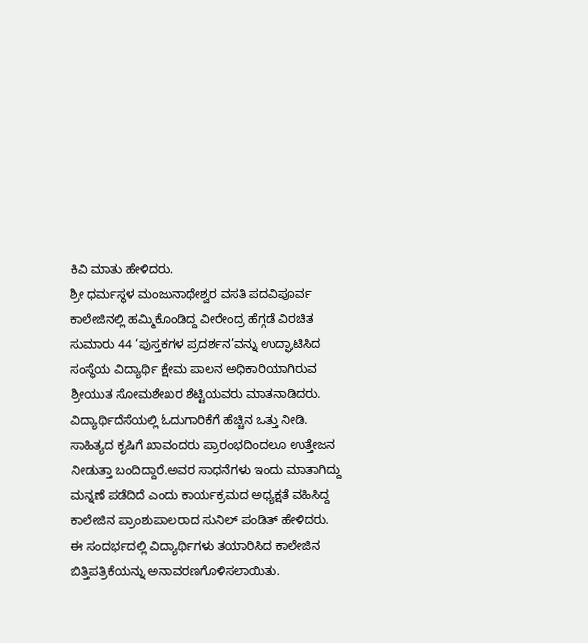ಕಿವಿ ಮಾತು ಹೇಳಿದರು.
ಶ್ರೀ ಧರ್ಮಸ್ಥಳ ಮಂಜುನಾಥೇಶ್ವರ ವಸತಿ ಪದವಿಪೂರ್ವ ಕಾಲೇಜಿನಲ್ಲಿ ಹಮ್ಮಿಕೊಂಡಿದ್ದ ವೀರೇಂದ್ರ ಹೆಗ್ಗಡೆ ವಿರಚಿತ ಸುಮಾರು 44 ‘ಪುಸ್ತಕಗಳ ಪ್ರದರ್ಶನ’ವನ್ನು ಉದ್ಘಾಟಿಸಿದ ಸಂಸ್ಥೆಯ ವಿದ್ಯಾರ್ಥಿ ಕ್ಷೇಮ ಪಾಲನ ಅಧಿಕಾರಿಯಾಗಿರುವ ಶ್ರೀಯುತ ಸೋಮಶೇಖರ ಶೆಟ್ಟಿಯವರು ಮಾತನಾಡಿದರು. ವಿದ್ಯಾರ್ಥಿದೆಸೆಯಲ್ಲಿ ಓದುಗಾರಿಕೆಗೆ ಹೆಚ್ಚಿನ ಒತ್ತು ನೀಡಿ. ಸಾಹಿತ್ಯದ ಕೃಷಿಗೆ ಖಾವಂದರು ಪ್ರಾರಂಭದಿಂದಲೂ ಉತ್ತೇಜನ ನೀಡುತ್ತಾ ಬಂದಿದ್ದಾರೆ.ಅವರ ಸಾಧನೆಗಳು ಇಂದು ಮಾತಾಗಿದ್ದು ಮನ್ನಣೆ ಪಡೆದಿದೆ ಎಂದು ಕಾರ್ಯಕ್ರಮದ ಅಧ್ಯಕ್ಷತೆ ವಹಿಸಿದ್ದ ಕಾಲೇಜಿನ ಪ್ರಾಂಶುಪಾಲರಾದ ಸುನಿಲ್ ಪಂಡಿತ್ ಹೇಳಿದರು. ಈ ಸಂದರ್ಭದಲ್ಲಿ ವಿದ್ಯಾರ್ಥಿಗಳು ತಯಾರಿಸಿದ ಕಾಲೇಜಿನ ಬಿತ್ತಿಪತ್ರಿಕೆಯನ್ನು ಅನಾವರಣಗೊಳಿಸಲಾಯಿತು.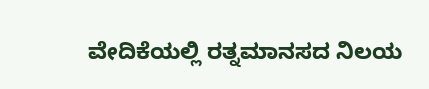ವೇದಿಕೆಯಲ್ಲಿ ರತ್ನಮಾನಸದ ನಿಲಯ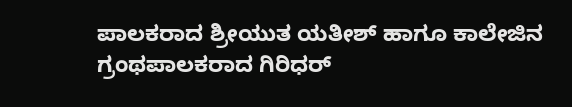ಪಾಲಕರಾದ ಶ್ರೀಯುತ ಯತೀಶ್ ಹಾಗೂ ಕಾಲೇಜಿನ ಗ್ರಂಥಪಾಲಕರಾದ ಗಿರಿಧರ್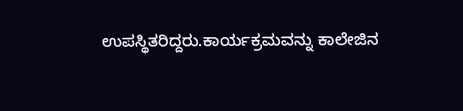ಉಪಸ್ಥಿತರಿದ್ದರು.ಕಾರ್ಯಕ್ರಮವನ್ನು ಕಾಲೇಜಿನ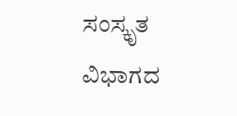ಸಂಸ್ಕೃತ ವಿಭಾಗದ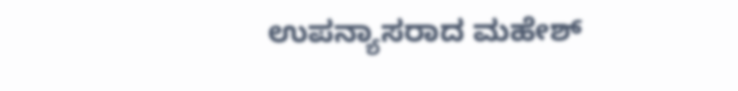ಉಪನ್ಯಾಸರಾದ ಮಹೇಶ್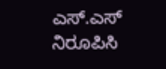ಎಸ್.ಎಸ್ ನಿರೂಪಿಸಿ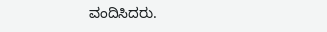ವಂದಿಸಿದರು.